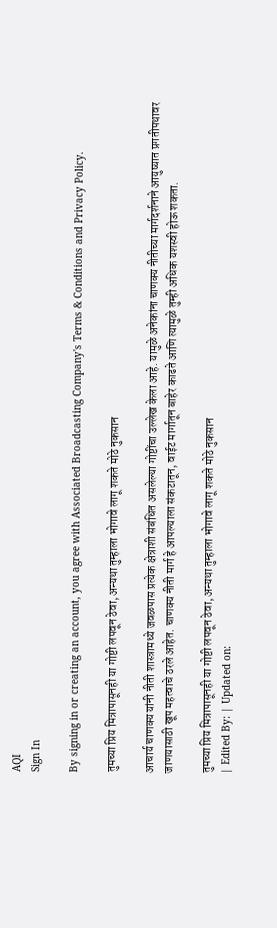AQI
Sign In

By signing in or creating an account, you agree with Associated Broadcasting Company's Terms & Conditions and Privacy Policy.

तुमच्या प्रिय मित्रापासूनही या गोष्टी लपवून ठेवा, अन्यथा तुम्हाला भोगावे लागू शकते मोठे नुकसान

आचार्य चाणक्य यांनी नीती शास्त्रामध्ये जवळपास प्रत्येक क्षेत्राशी संबंधित असलेल्या गोष्टींचा उल्लेख केला आहे. यामुळे अनेकांना चाणक्य नीतीच्या मार्गदर्शनाने आयुष्यात प्रगतीपथावर जाणयासाठी खूप महत्वाचे ठरले आहेत. चाणक्य नीती मार्ग हे आपल्याला संकटातून, वाईट मार्गातून बाहेर काढते आणि त्यामुळे तुम्ही अधिक यशस्वी होऊ शकता.

तुमच्या प्रिय मित्रापासूनही या गोष्टी लपवून ठेवा, अन्यथा तुम्हाला भोगावे लागू शकते मोठे नुकसान
| Edited By: | Updated on: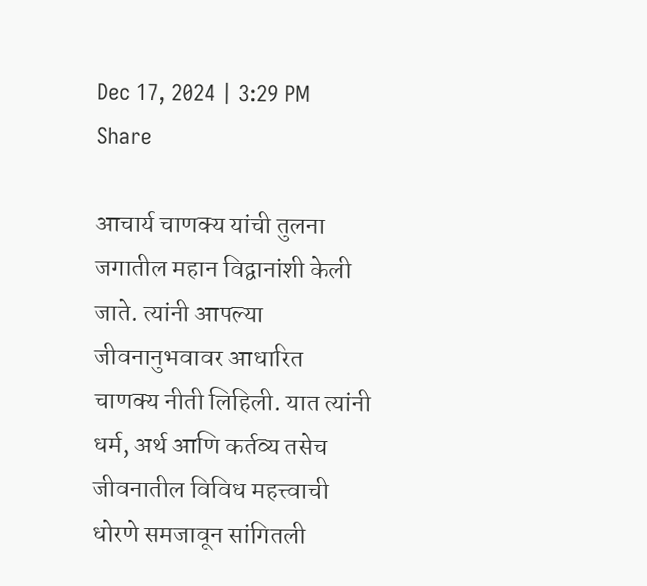Dec 17, 2024 | 3:29 PM
Share

आचार्य चाणक्य यांची तुलना जगातील महान विद्वानांशी केली जाते. त्यांनी आपल्या जीवनानुभवावर आधारित चाणक्य नीती लिहिली. यात त्यांनी धर्म, अर्थ आणि कर्तव्य तसेच जीवनातील विविध महत्त्वाची धोरणे समजावून सांगितली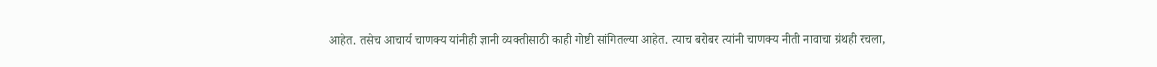आहेत. तसेच आचार्य चाणक्य यांनीही ज्ञानी व्यक्तीसाठी काही गोष्टी सांगितल्या आहेत. त्याच बरोबर त्यांनी चाणक्य नीती नावाचा ग्रंथही रचला,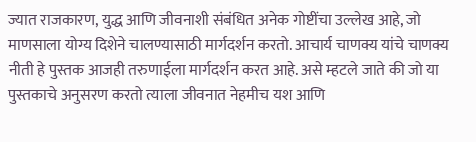ज्यात राजकारण, युद्ध आणि जीवनाशी संबंधित अनेक गोष्टींचा उल्लेख आहे, जो माणसाला योग्य दिशेने चालण्यासाठी मार्गदर्शन करतो. आचार्य चाणक्य यांचे चाणक्य नीती हे पुस्तक आजही तरुणाईला मार्गदर्शन करत आहे. असे म्हटले जाते की जो या पुस्तकाचे अनुसरण करतो त्याला जीवनात नेहमीच यश आणि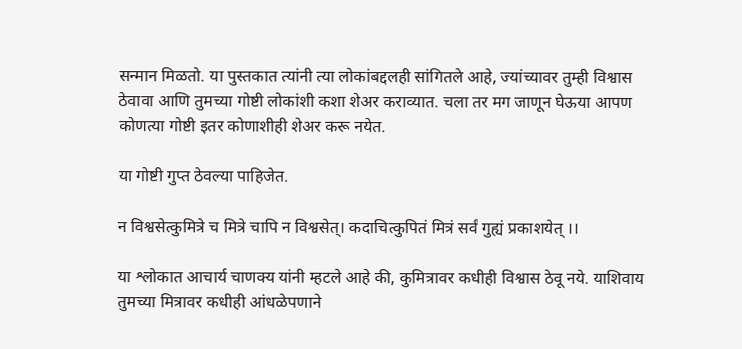सन्मान मिळतो. या पुस्तकात त्यांनी त्या लोकांबद्दलही सांगितले आहे, ज्यांच्यावर तुम्ही विश्वास ठेवावा आणि तुमच्या गोष्टी लोकांशी कशा शेअर कराव्यात. चला तर मग जाणून घेऊया आपण कोणत्या गोष्टी इतर कोणाशीही शेअर करू नयेत.

या गोष्टी गुप्त ठेवल्या पाहिजेत.

न विश्वसेत्कुमित्रे च मित्रे चापि न विश्वसेत्। कदाचित्कुपितं मित्रं सर्वं गुह्यं प्रकाशयेत् ।।

या श्लोकात आचार्य चाणक्य यांनी म्हटले आहे की, कुमित्रावर कधीही विश्वास ठेवू नये. याशिवाय तुमच्या मित्रावर कधीही आंधळेपणाने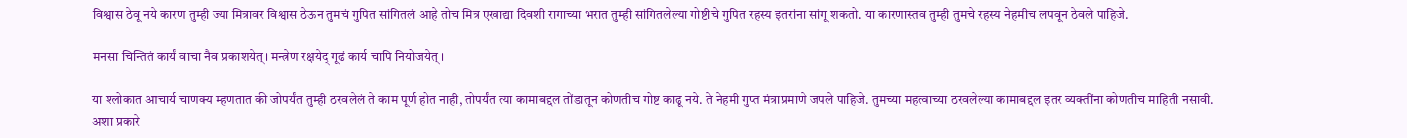विश्वास ठेवू नये कारण तुम्ही ज्या मित्रावर विश्वास ठेऊन तुमचं गुपित सांगितलं आहे तोच मित्र एखाद्या दिवशी रागाच्या भरात तुम्ही सांगितलेल्या गोष्टीचे गुपित रहस्य इतरांना सांगू शकतो. या कारणास्तव तुम्ही तुमचे रहस्य नेहमीच लपवून ठेवले पाहिजे.

मनसा चिन्तितं कार्यं वाचा नैव प्रकाशयेत्। मन्त्रेण रक्षयेद् गूढं कार्य चापि नियोजयेत् ।

या श्लोकात आचार्य चाणक्य म्हणतात की जोपर्यंत तुम्ही ठरवलेलं ते काम पूर्ण होत नाही, तोपर्यंत त्या कामाबद्दल तोंडातून कोणतीच गोष्ट काढू नये. ते नेहमी गुप्त मंत्राप्रमाणे जपले पाहिजे. तुमच्या महत्वाच्या ठरवलेल्या कामाबद्दल इतर व्यक्तींना कोणतीच माहिती नसावी. अशा प्रकारे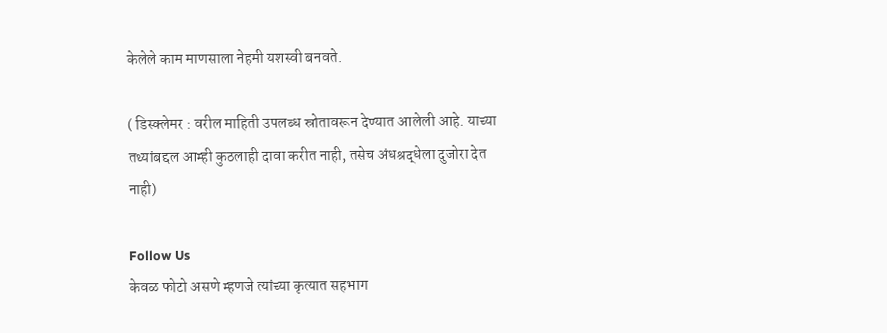केलेले काम माणसाला नेहमी यशस्वी बनवते.

( डिस्क्लेमर : वरील माहिती उपलब्ध स्रोतावरून देण्यात आलेली आहे. याच्या तथ्यांबद्दल आम्ही कुठलाही दावा करीत नाही, तसेच अंधश्रद्धेला दुजोरा देत नाही)

Follow Us
केवळ फोटो असणे म्हणजे त्यांच्या कृत्यात सहभाग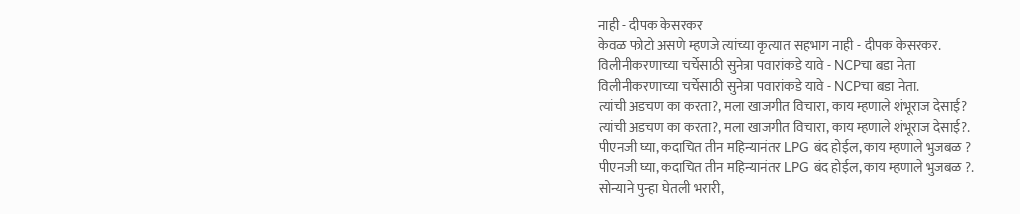नाही - दीपक केसरकर
केवळ फोटो असणे म्हणजे त्यांच्या कृत्यात सहभाग नाही - दीपक केसरकर.
विलीनीकरणाच्या चर्चेसाठी सुनेत्रा पवारांकडे यावे - NCPचा बडा नेता
विलीनीकरणाच्या चर्चेसाठी सुनेत्रा पवारांकडे यावे - NCPचा बडा नेता.
त्यांची अडचण का करता?, मला खाजगीत विचारा, काय म्हणाले शंभूराज देसाई?
त्यांची अडचण का करता?, मला खाजगीत विचारा, काय म्हणाले शंभूराज देसाई?.
पीएनजी घ्या, कदाचित तीन महिन्यानंतर LPG बंद होईल, काय म्हणाले भुजबळ ?
पीएनजी घ्या, कदाचित तीन महिन्यानंतर LPG बंद होईल, काय म्हणाले भुजबळ ?.
सोन्याने पुन्हा घेतली भरारी,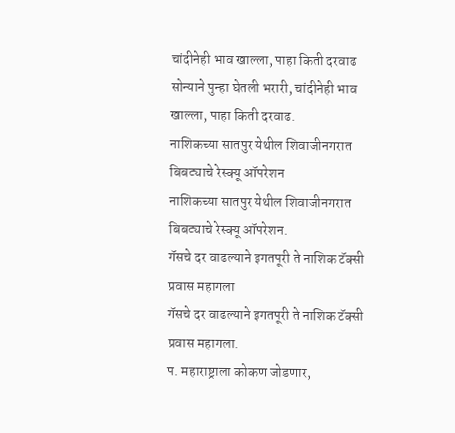चांदीनेही भाव खाल्ला, पाहा किती दरवाढ
सोन्याने पुन्हा घेतली भरारी, चांदीनेही भाव खाल्ला, पाहा किती दरवाढ.
नाशिकच्या सातपुर येथील शिवाजीनगरात बिबट्याचे रेस्क्यू ऑपरेशन
नाशिकच्या सातपुर येथील शिवाजीनगरात बिबट्याचे रेस्क्यू ऑपरेशन.
गॅसचे दर वाढल्याने इगतपूरी ते नाशिक टॅक्सी प्रवास महागला
गॅसचे दर वाढल्याने इगतपूरी ते नाशिक टॅक्सी प्रवास महागला.
प. महाराष्ट्राला कोकण जोडणार,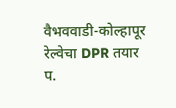वैभववाडी-कोल्हापूर रेल्वेचा DPR तयार
प.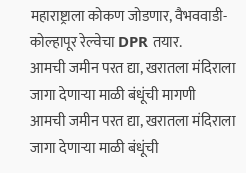महाराष्ट्राला कोकण जोडणार, वैभववाडी-कोल्हापूर रेल्वेचा DPR तयार.
आमची जमीन परत द्या, खरातला मंदिराला जागा देणाऱ्या माळी बंधूंची मागणी
आमची जमीन परत द्या, खरातला मंदिराला जागा देणाऱ्या माळी बंधूंची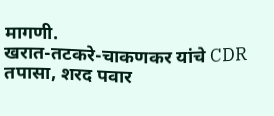मागणी.
खरात-तटकरे-चाकणकर यांचे CDR तपासा, शरद पवार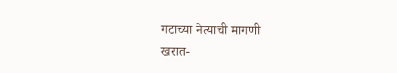गटाच्या नेत्याची मागणी
खरात-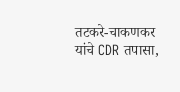तटकरे-चाकणकर यांचे CDR तपासा,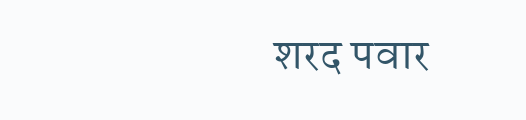शरद पवार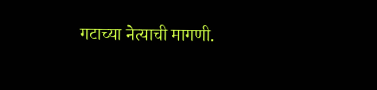गटाच्या नेत्याची मागणी.